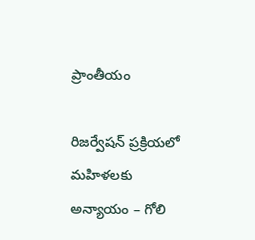ప్రాంతీయం

రిజర్వేషన్ ప్రక్రియలో మహిళలకు అన్యాయం – గోలి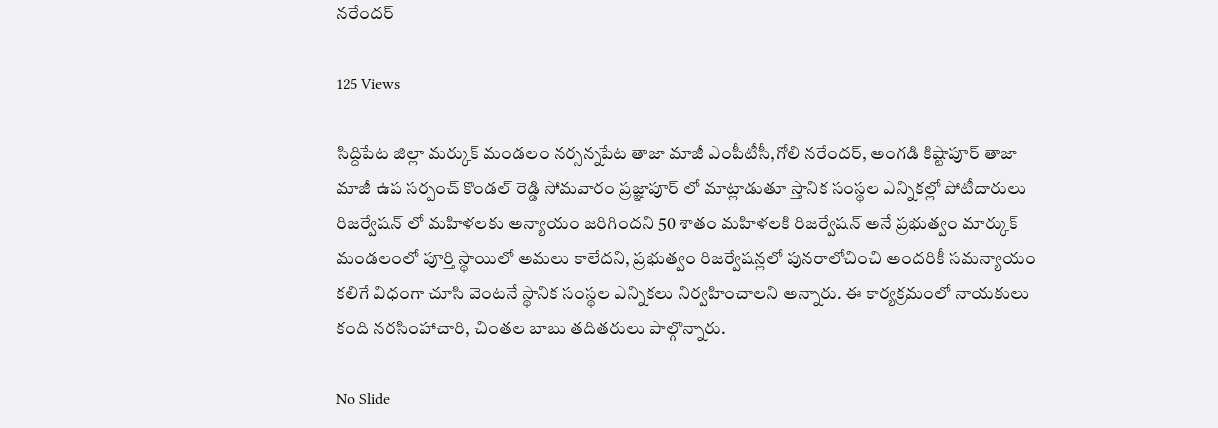నరేందర్

125 Views

సిద్దిపేట జిల్లా మర్కుక్ మండలం నర్సన్నపేట తాజా మాజీ ఎంపీటీసీ,గోలి నరేందర్, అంగడి కిష్టాపూర్ తాజా మాజీ ఉప సర్పంచ్ కొండల్ రెడ్డి సోమవారం ప్రజ్ఞాపూర్ లో మాట్లాడుతూ స్తానిక సంస్థల ఎన్నికల్లో పోటీదారులు రిజర్వేషన్ లో మహిళలకు అన్యాయం జరిగిందని 50 శాతం మహిళలకి రిజర్వేషన్ అనే ప్రభుత్వం మార్కుక్ మండలంలో పూర్తి స్థాయిలో అమలు కాలేదని, ప్రభుత్వం రిజర్వేషన్లలో పునరాలోచించి అందరికీ సమన్యాయం కలిగే విధంగా చూసి వెంటనే స్థానిక సంస్థల ఎన్నికలు నిర్వహించాలని అన్నారు. ఈ కార్యక్రమంలో నాయకులు కంది నరసింహాచారి, చింతల బాబు తదితరులు పాల్గొన్నారు.

No Slide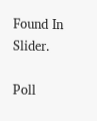Found In Slider.

Poll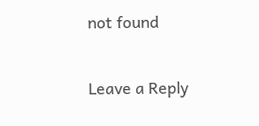not found

Leave a Reply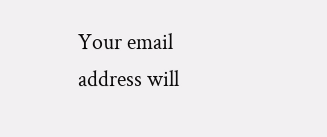Your email address will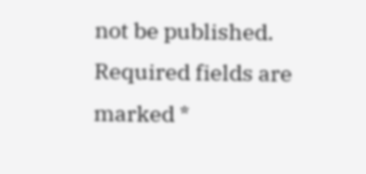not be published. Required fields are marked *